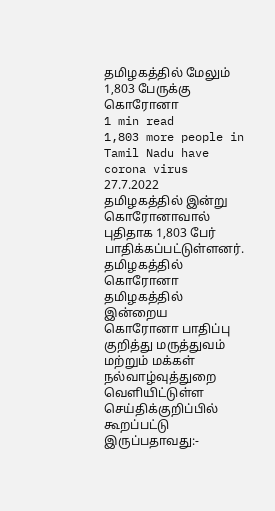தமிழகத்தில் மேலும் 1,803 பேருக்கு கொரோனா
1 min read
1,803 more people in Tamil Nadu have corona virus
27.7.2022
தமிழகத்தில் இன்று கொரோனாவால் புதிதாக 1,803 பேர் பாதிக்கப்பட்டுள்ளனர்.
தமிழகத்தில் கொரோனா
தமிழகத்தில் இன்றைய கொரோனா பாதிப்பு குறித்து மருத்துவம் மற்றும் மக்கள் நல்வாழ்வுத்துறை வெளியிட்டுள்ள செய்திக்குறிப்பில் கூறப்பட்டு இருப்பதாவது:-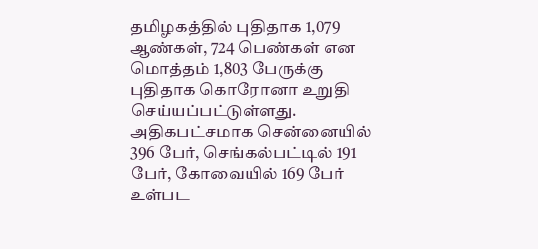தமிழகத்தில் புதிதாக 1,079 ஆண்கள், 724 பெண்கள் என மொத்தம் 1,803 பேருக்கு புதிதாக கொரோனா உறுதி செய்யப்பட்டுள்ளது. அதிகபட்சமாக சென்னையில் 396 பேர், செங்கல்பட்டில் 191 பேர், கோவையில் 169 பேர் உள்பட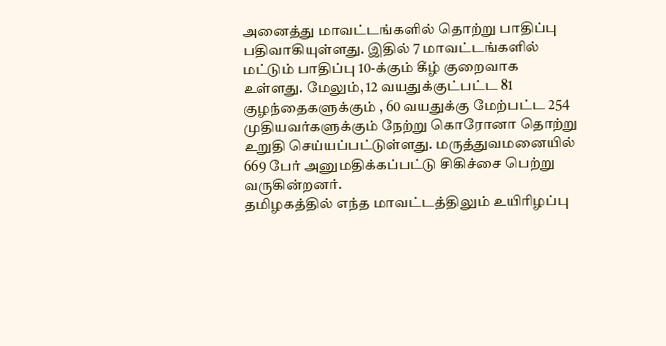அனைத்து மாவட்டங்களில் தொற்று பாதிப்பு பதிவாகியுள்ளது. இதில் 7 மாவட்டங்களில் மட்டும் பாதிப்பு 10-க்கும் கீழ் குறைவாக உள்ளது. மேலும், 12 வயதுக்குட்பட்ட 81 குழந்தைகளுக்கும் , 60 வயதுக்கு மேற்பட்ட 254 முதியவர்களுக்கும் நேற்று கொரோனா தொற்று உறுதி செய்யப்பட்டுள்ளது. மருத்துவமனையில் 669 பேர் அனுமதிக்கப்பட்டு சிகிச்சை பெற்று வருகின்றனர்.
தமிழகத்தில் எந்த மாவட்டத்திலும் உயிரிழப்பு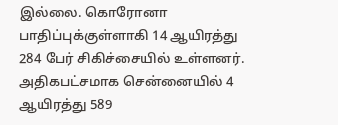இல்லை. கொரோனா பாதிப்புக்குள்ளாகி 14 ஆயிரத்து 284 பேர் சிகிச்சையில் உள்ளனர். அதிகபட்சமாக சென்னையில் 4 ஆயிரத்து 589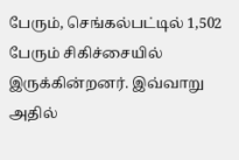பேரும், செங்கல்பட்டில் 1,502 பேரும் சிகிச்சையில் இருக்கின்றனர். இவ்வாறு அதில்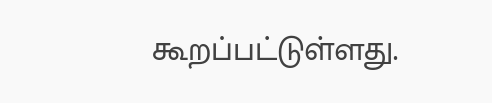கூறப்பட்டுள்ளது.